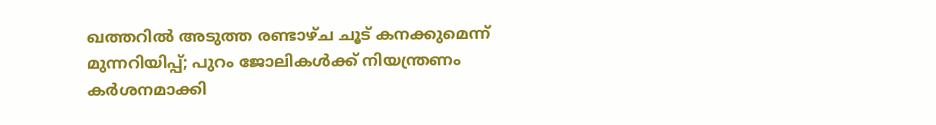ഖത്തറിൽ അടുത്ത രണ്ടാഴ്ച ചൂട് കനക്കുമെന്ന് മുന്നറിയിപ്പ്; പുറം ജോലികൾക്ക് നിയന്ത്രണം കർശനമാക്കി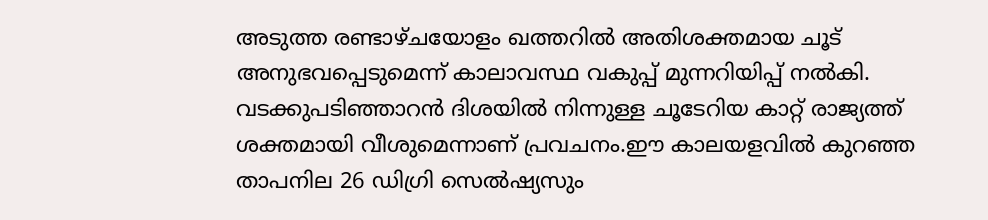അടുത്ത രണ്ടാഴ്ചയോളം ഖത്തറിൽ അതിശക്തമായ ചൂട് അനുഭവപ്പെടുമെന്ന് കാലാവസ്ഥ വകുപ്പ് മുന്നറിയിപ്പ് നൽകി. വടക്കുപടിഞ്ഞാറൻ ദിശയിൽ നിന്നുള്ള ചൂടേറിയ കാറ്റ് രാജ്യത്ത് ശക്തമായി വീശുമെന്നാണ് പ്രവചനം.ഈ കാലയളവിൽ കുറഞ്ഞ താപനില 26 ഡിഗ്രി സെൽഷ്യസും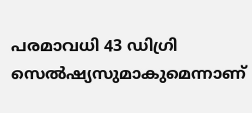പരമാവധി 43 ഡിഗ്രി സെൽഷ്യസുമാകുമെന്നാണ്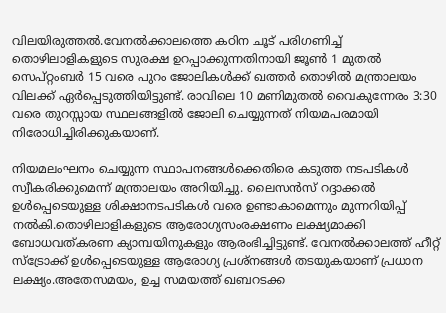വിലയിരുത്തൽ.വേനൽക്കാലത്തെ കഠിന ചൂട് പരിഗണിച്ച് തൊഴിലാളികളുടെ സുരക്ഷ ഉറപ്പാക്കുന്നതിനായി ജൂൺ 1 മുതൽ സെപ്റ്റംബർ 15 വരെ പുറം ജോലികൾക്ക് ഖത്തർ തൊഴിൽ മന്ത്രാലയം വിലക്ക് ഏർപ്പെടുത്തിയിട്ടുണ്ട്. രാവിലെ 10 മണിമുതൽ വൈകുന്നേരം 3:30 വരെ തുറസ്സായ സ്ഥലങ്ങളിൽ ജോലി ചെയ്യുന്നത് നിയമപരമായി നിരോധിച്ചിരിക്കുകയാണ്.

നിയമലംഘനം ചെയ്യുന്ന സ്ഥാപനങ്ങൾക്കെതിരെ കടുത്ത നടപടികൾ സ്വീകരിക്കുമെന്ന് മന്ത്രാലയം അറിയിച്ചു. ലൈസൻസ് റദ്ദാക്കൽ ഉൾപ്പെടെയുള്ള ശിക്ഷാനടപടികൾ വരെ ഉണ്ടാകാമെന്നും മുന്നറിയിപ്പ് നൽകി.തൊഴിലാളികളുടെ ആരോഗ്യസംരക്ഷണം ലക്ഷ്യമാക്കി ബോധവത്കരണ ക്യാമ്പയിനുകളും ആരംഭിച്ചിട്ടുണ്ട്. വേനൽക്കാലത്ത് ഹീറ്റ് സ്‌ട്രോക്ക് ഉൾപ്പെടെയുള്ള ആരോഗ്യ പ്രശ്‌നങ്ങൾ തടയുകയാണ് പ്രധാന ലക്ഷ്യം.അതേസമയം, ഉച്ച സമയത്ത് ഖബറടക്ക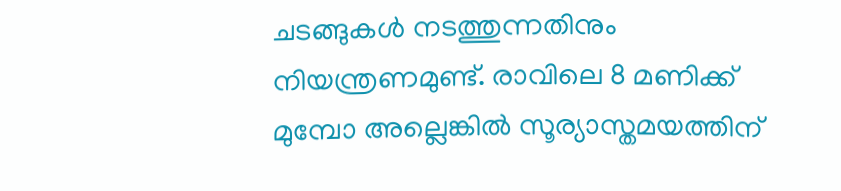ചടങ്ങുകൾ നടത്തുന്നതിനും നിയന്ത്രണമുണ്ട്. രാവിലെ 8 മണിക്ക് മുമ്പോ അല്ലെങ്കിൽ സൂര്യാസ്തമയത്തിന്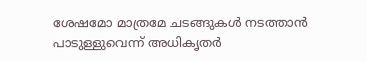ശേഷമോ മാത്രമേ ചടങ്ങുകൾ നടത്താൻ പാടുള്ളുവെന്ന് അധികൃതർ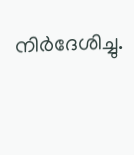നിർദേശിച്ചു.